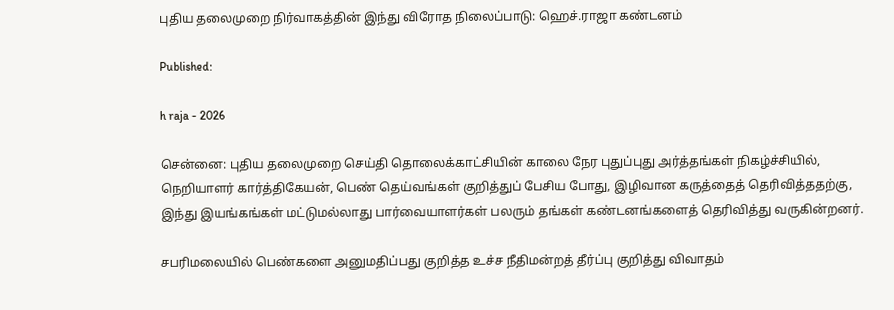புதிய தலைமுறை நிர்வாகத்தின் இந்து விரோத நிலைப்பாடு: ஹெச்.ராஜா கண்டனம்

Published:

h raja - 2026

சென்னை: புதிய தலைமுறை செய்தி தொலைக்காட்சியின் காலை நேர புதுப்புது அர்த்தங்கள் நிகழ்ச்சியில், நெறியாளர் கார்த்திகேயன், பெண் தெய்வங்கள் குறித்துப் பேசிய போது, இழிவான கருத்தைத் தெரிவித்ததற்கு, இந்து இயங்கங்கள் மட்டுமல்லாது பார்வையாளர்கள் பலரும் தங்கள் கண்டனங்களைத் தெரிவித்து வருகின்றனர்.

சபரிமலையில் பெண்களை அனுமதிப்பது குறித்த உச்ச நீதிமன்றத் தீர்ப்பு குறித்து விவாதம்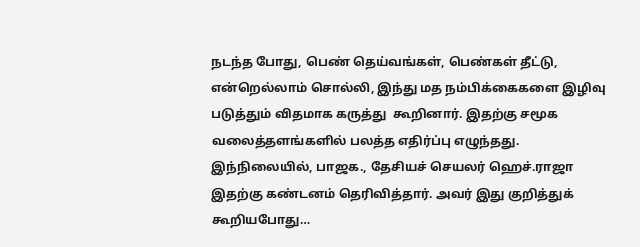நடந்த போது, பெண் தெய்வங்கள், பெண்கள் தீட்டு, என்றெல்லாம் சொல்லி, இந்து மத நம்பிக்கைகளை இழிவு படுத்தும் விதமாக கருத்து  கூறினார். இதற்கு சமூக வலைத்தளங்களில் பலத்த எதிர்ப்பு எழுந்தது. இந்நிலையில், பாஜக., தேசியச் செயலர் ஹெச்.ராஜா இதற்கு கண்டனம் தெரிவித்தார். அவர் இது குறித்துக் கூறியபோது…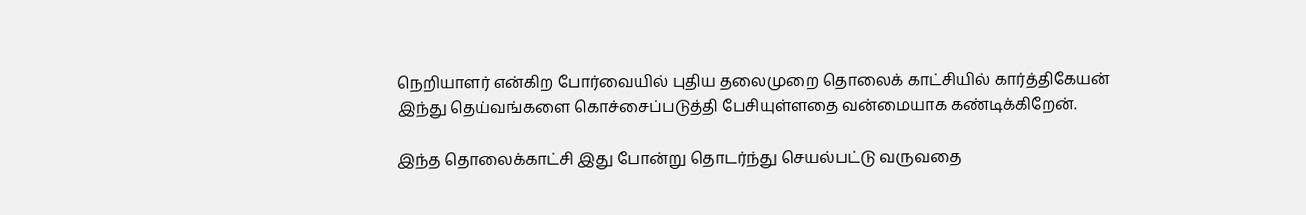நெறியாளர் என்கிற போர்வையில் புதிய தலைமுறை தொலைக் காட்சியில் கார்த்திகேயன் இந்து தெய்வங்களை கொச்சைப்படுத்தி பேசியுள்ளதை வன்மையாக கண்டிக்கிறேன்.

இந்த தொலைக்காட்சி இது போன்று தொடர்ந்து செயல்பட்டு வருவதை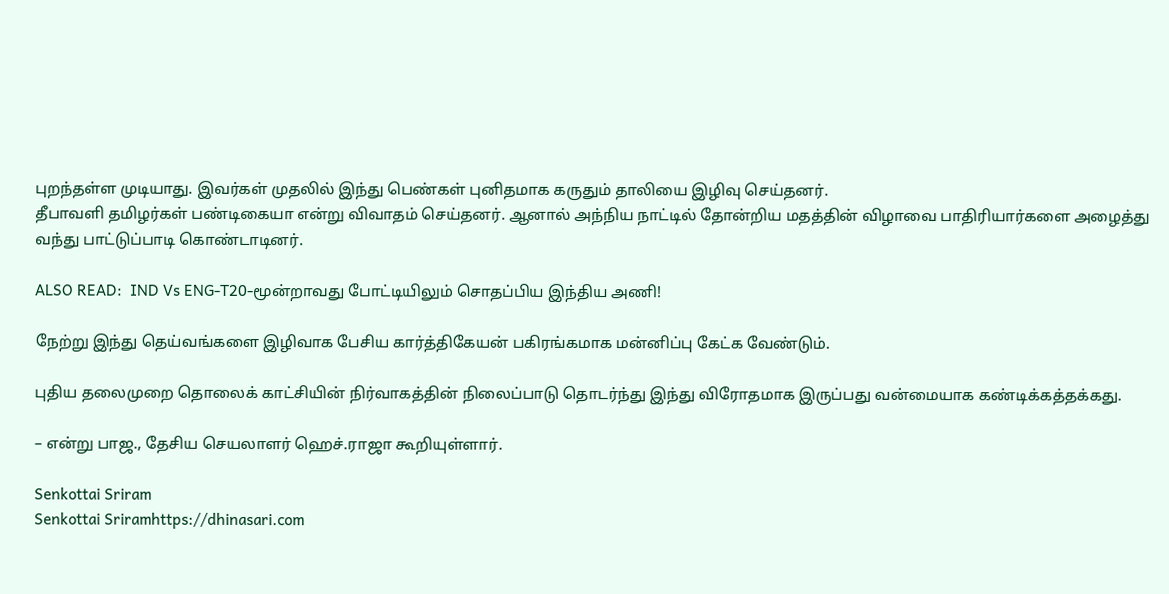புறந்தள்ள முடியாது. இவர்கள் முதலில் இந்து பெண்கள் புனிதமாக கருதும் தாலியை இழிவு செய்தனர்.
தீபாவளி தமிழர்கள் பண்டிகையா என்று விவாதம் செய்தனர். ஆனால் அந்நிய நாட்டில் தோன்றிய மதத்தின் விழாவை பாதிரியார்களை அழைத்து வந்து பாட்டுப்பாடி கொண்டாடினர்.

ALSO READ:  IND Vs ENG-T20-மூன்றாவது போட்டியிலும் சொதப்பிய இந்திய அணி!

நேற்று இந்து தெய்வங்களை இழிவாக பேசிய கார்த்திகேயன் பகிரங்கமாக மன்னிப்பு கேட்க வேண்டும்.

புதிய தலைமுறை தொலைக் காட்சியின் நிர்வாகத்தின் நிலைப்பாடு தொடர்ந்து இந்து விரோதமாக இருப்பது வன்மையாக கண்டிக்கத்தக்கது.

– என்று பாஜ., தேசிய செயலாளர் ஹெச்.ராஜா கூறியுள்ளார்.

Senkottai Sriram
Senkottai Sriramhttps://dhinasari.com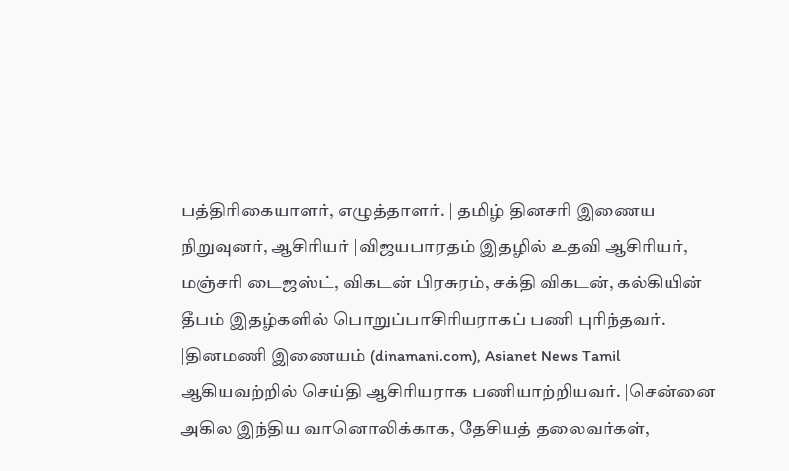பத்திரிகையாளர், எழுத்தாளர். | தமிழ் தினசரி இணைய நிறுவுனர், ஆசிரியர் |விஜயபாரதம் இதழில் உதவி ஆசிரியர், மஞ்சரி டைஜஸ்ட், விகடன் பிரசுரம், சக்தி விகடன், கல்கியின் தீபம் இதழ்களில் பொறுப்பாசிரியராகப் பணி புரிந்தவர். |தினமணி இணையம் (dinamani.com), Asianet News Tamil ஆகியவற்றில் செய்தி ஆசிரியராக பணியாற்றியவர். |சென்னை அகில இந்திய வானொலிக்காக, தேசியத் தலைவர்கள்,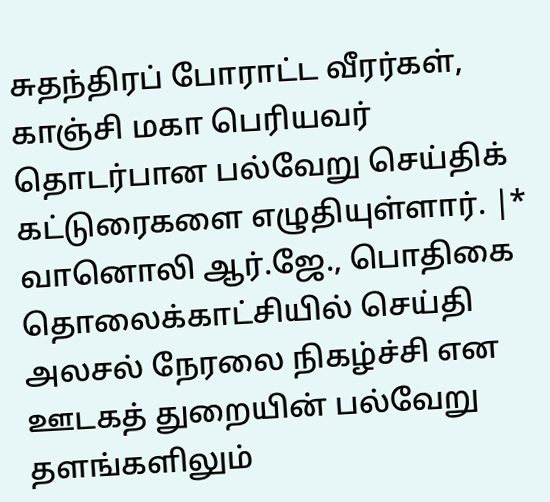சுதந்திரப் போராட்ட வீரர்கள், காஞ்சி மகா பெரியவர் தொடர்பான பல்வேறு செய்திக் கட்டுரைகளை எழுதியுள்ளார். |* வானொலி ஆர்.ஜே., பொதிகை தொலைக்காட்சியில் செய்தி அலசல் நேரலை நிகழ்ச்சி என ஊடகத் துறையின் பல்வேறு தளங்களிலும்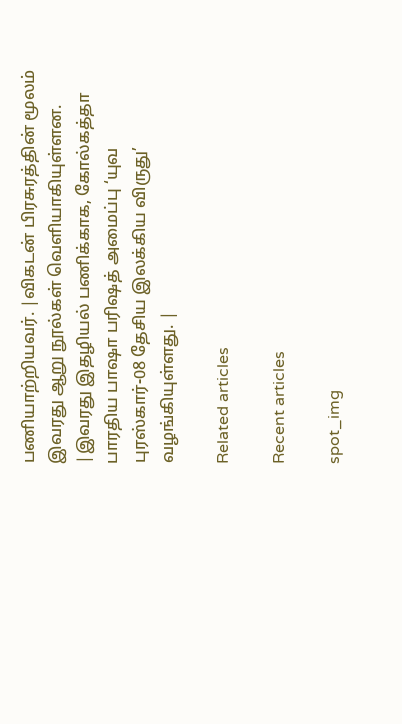பணியாற்றியவர். |விகடன் பிரசுரத்தின் மூலம் இவரது ஆறு நூல்கள் வெளியாகியுள்ளன. |இவரது இதழியல் பணிக்காக, கோல்கத்தா பாரதிய பாஷா பரிஷத் அமைப்பு ‘யுவ புரஸ்கார்-08 தேசிய இலக்கிய விருது’ வழங்கியுள்ளது. |

Related articles

Recent articles

spot_img